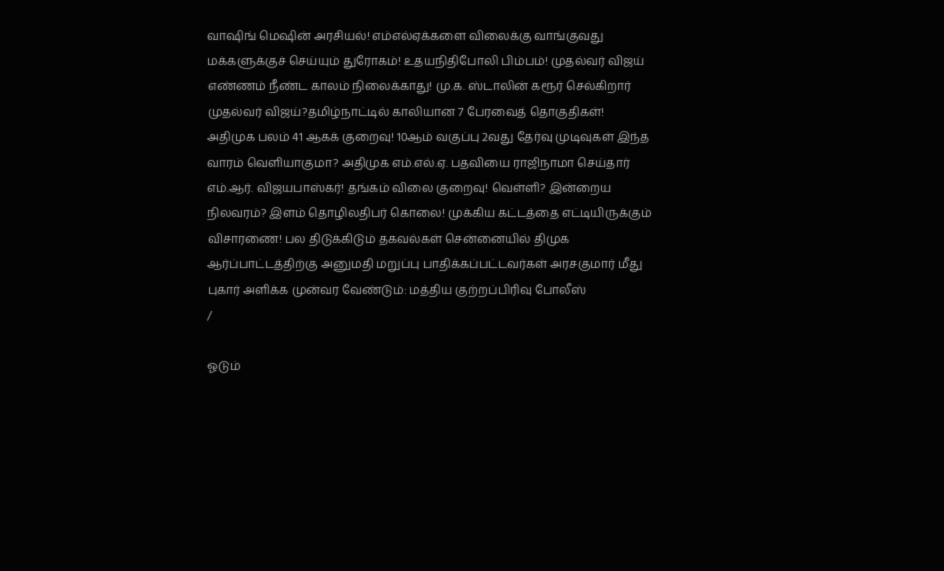வாஷிங் மெஷின் அரசியல்! எம்எல்ஏக்களை விலைக்கு வாங்குவது மக்களுக்குச் செய்யும் துரோகம்! உதயநிதிபோலி பிம்பம்! முதல்வர் விஜய் எண்ணம் நீண்ட காலம் நிலைக்காது! மு.க. ஸ்டாலின் கரூர் செல்கிறார் முதல்வர் விஜய்?தமிழ்நாட்டில் காலியான 7 பேரவைத் தொகுதிகள்! அதிமுக பலம் 41 ஆகக் குறைவு! 10ஆம் வகுப்பு 2வது தேர்வு முடிவுகள் இந்த வாரம் வெளியாகுமா? அதிமுக எம்.எல்.ஏ. பதவியை ராஜிநாமா செய்தார் எம்.ஆர். விஜயபாஸ்கர்! தங்கம் விலை குறைவு! வெள்ளி? இன்றைய நிலவரம்? இளம் தொழிலதிபர் கொலை! முக்கிய கட்டத்தை எட்டியிருக்கும் விசாரணை! பல திடுக்கிடும் தகவல்கள் சென்னையில் திமுக ஆர்ப்பாட்டத்திற்கு அனுமதி மறுப்பு பாதிக்கப்பட்டவர்கள் அரசகுமார் மீது புகார் அளிக்க முன்வர வேண்டும்: மத்திய குற்றப்பிரிவு போலீஸ்
/

ஓடும்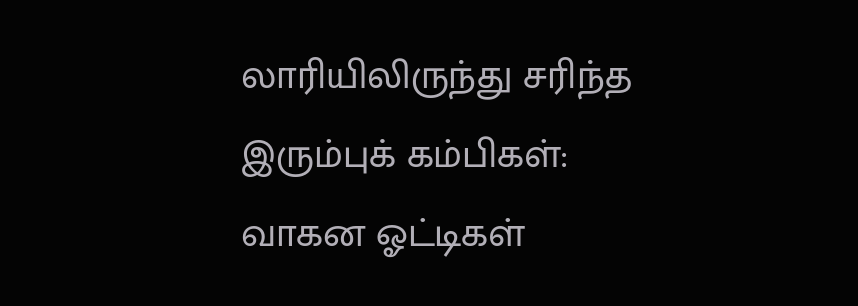லாரியிலிருந்து சரிந்த இரும்புக் கம்பிகள்: வாகன ஓட்டிகள்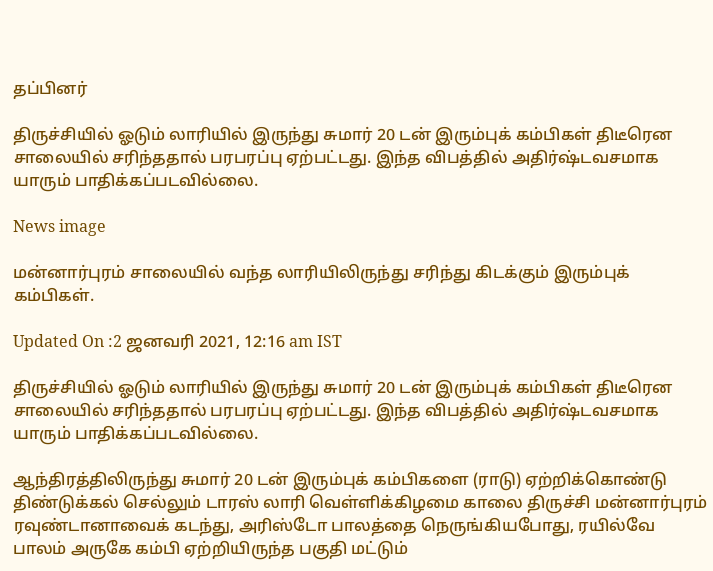தப்பினர்

திருச்சியில் ஓடும் லாரியில் இருந்து சுமார் 20 டன் இரும்புக் கம்பிகள் திடீரென சாலையில் சரிந்ததால் பரபரப்பு ஏற்பட்டது. இந்த விபத்தில் அதிர்ஷ்டவசமாக யாரும் பாதிக்கப்படவில்லை.

News image

மன்னார்புரம் சாலையில் வந்த லாரியிலிருந்து சரிந்து கிடக்கும் இரும்புக் கம்பிகள்.

Updated On :2 ஜனவரி 2021, 12:16 am IST

திருச்சியில் ஓடும் லாரியில் இருந்து சுமார் 20 டன் இரும்புக் கம்பிகள் திடீரென சாலையில் சரிந்ததால் பரபரப்பு ஏற்பட்டது. இந்த விபத்தில் அதிர்ஷ்டவசமாக யாரும் பாதிக்கப்படவில்லை.

ஆந்திரத்திலிருந்து சுமார் 20 டன் இரும்புக் கம்பிகளை (ராடு) ஏற்றிக்கொண்டு திண்டுக்கல் செல்லும் டாரஸ் லாரி வெள்ளிக்கிழமை காலை திருச்சி மன்னார்புரம் ரவுண்டானாவைக் கடந்து, அரிஸ்டோ பாலத்தை நெருங்கியபோது, ரயில்வே பாலம் அருகே கம்பி ஏற்றியிருந்த பகுதி மட்டும்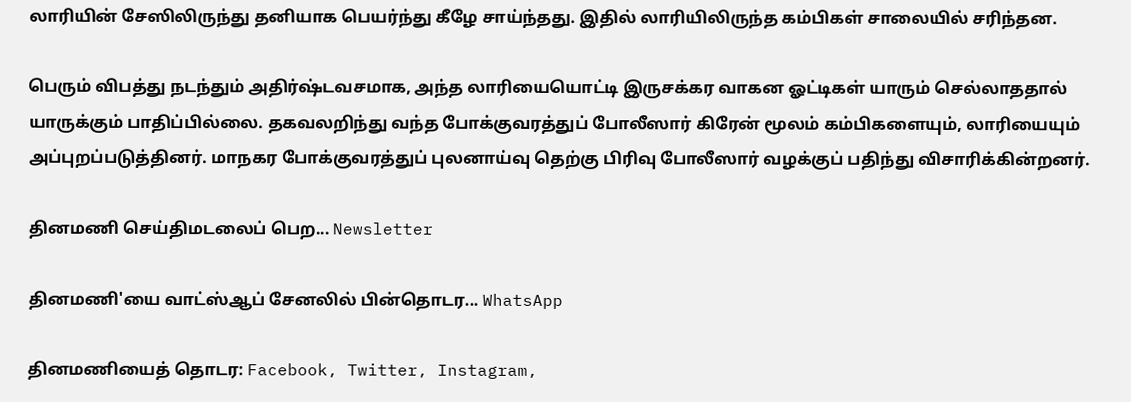லாரியின் சேஸிலிருந்து தனியாக பெயர்ந்து கீழே சாய்ந்தது. இதில் லாரியிலிருந்த கம்பிகள் சாலையில் சரிந்தன.

பெரும் விபத்து நடந்தும் அதிர்ஷ்டவசமாக, அந்த லாரியையொட்டி இருசக்கர வாகன ஓட்டிகள் யாரும் செல்லாததால் யாருக்கும் பாதிப்பில்லை. தகவலறிந்து வந்த போக்குவரத்துப் போலீஸார் கிரேன் மூலம் கம்பிகளையும், லாரியையும் அப்புறப்படுத்தினர். மாநகர போக்குவரத்துப் புலனாய்வு தெற்கு பிரிவு போலீஸார் வழக்குப் பதிந்து விசாரிக்கின்றனர்.

தினமணி செய்திமடலைப் பெற... Newsletter

தினமணி'யை வாட்ஸ்ஆப் சேனலில் பின்தொடர... WhatsApp

தினமணியைத் தொடர: Facebook, Twitter, Instagram,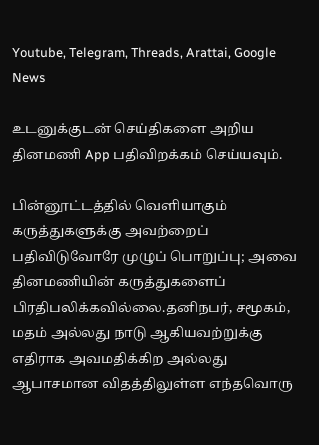Youtube, Telegram, Threads, Arattai, Google News

உடனுக்குடன் செய்திகளை அறிய தினமணி App பதிவிறக்கம் செய்யவும்.

பின்னூட்டத்தில் வெளியாகும் கருத்துகளுக்கு அவற்றைப் பதிவிடுவோரே முழுப் பொறுப்பு; அவை தினமணியின் கருத்துகளைப் பிரதிபலிக்கவில்லை.தனிநபர், சமூகம், மதம் அல்லது நாடு ஆகியவற்றுக்கு எதிராக அவமதிக்கிற அல்லது ஆபாசமான விதத்திலுள்ள எந்தவொரு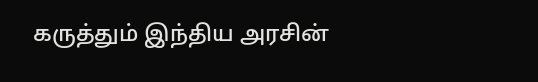கருத்தும் இந்திய அரசின்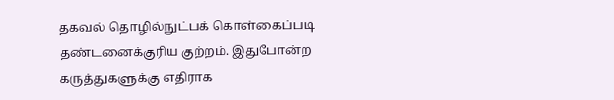தகவல் தொழில்நுட்பக் கொள்கைப்படி தண்டனைக்குரிய குற்றம். இதுபோன்ற கருத்துகளுக்கு எதிராக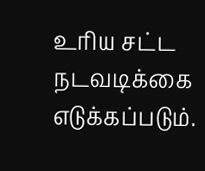உரிய சட்ட நடவடிக்கை எடுக்கப்படும்.